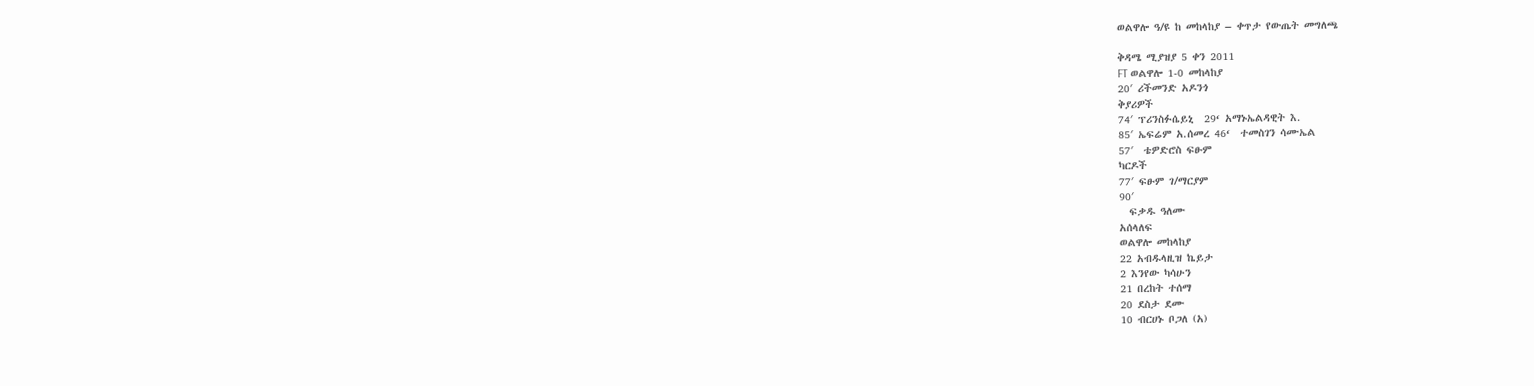ወልዋሎ ዓ/ዩ ከ መከላከያ – ቀጥታ የውጤት መግለጫ

ቅዳሜ ሚያዝያ 5 ቀን 2011
FT ወልዋሎ 1-0 መከላከያ
20′ ሪችመንድ አዶንጎ
ቅያሪዎች
74′ ፕሪንስፉሴይኒ  29‘ አማኑኤልዳዊት እ.
85′ ኤፍሬም አ.ሰመረ 46‘  ተመስገን ሳሙኤል
57′  ቴዎድሮስ ፍፁም
ካርዶች
77′ ፍፁም ገ/ማርያም
90′
  ፍቃዱ ዓለሙ
አሰላለፍ
ወልዋሎ መከላከያ
22 አብዱላዚዝ ኬይታ
2 እንየው ካሳሁን
21 በረከት ተሰማ
20 ደስታ ደሙ
10 ብርሀኑ ቦጋለ (አ)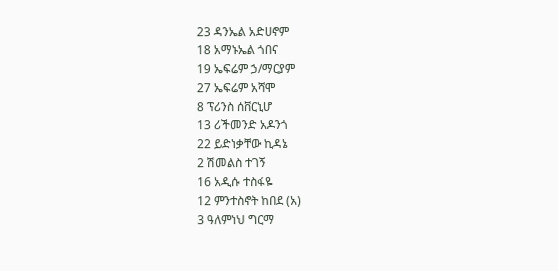23 ዳንኤል አድሀኖም
18 አማኑኤል ጎበና
19 ኤፍሬም ኃ/ማርያም
27 ኤፍሬም አሻሞ
8 ፕሪንስ ሰቨርኒሆ
13 ሪችመንድ አዶንጎ
22 ይድነቃቸው ኪዳኔ
2 ሽመልስ ተገኝ
16 አዲሱ ተስፋዬ
12 ምንተስኖት ከበደ (አ)
3 ዓለምነህ ግርማ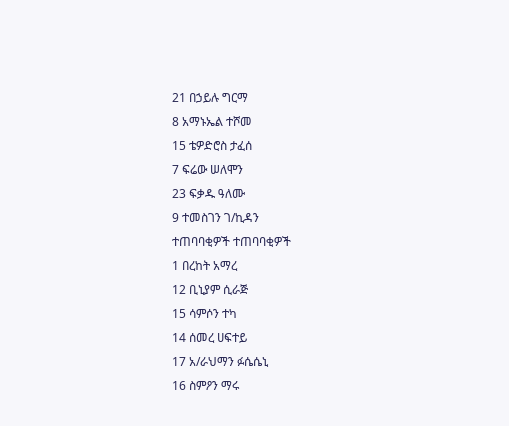21 በኃይሉ ግርማ
8 አማኑኤል ተሾመ
15 ቴዎድሮስ ታፈሰ
7 ፍሬው ሠለሞን
23 ፍቃዱ ዓለሙ
9 ተመስገን ገ/ኪዳን
ተጠባባቂዎች ተጠባባቂዎች
1 በረከት አማረ
12 ቢኒያም ሲራጅ
15 ሳምሶን ተካ
14 ሰመረ ሀፍተይ
17 አ/ራህማን ፉሴሴኒ
16 ስምዖን ማሩ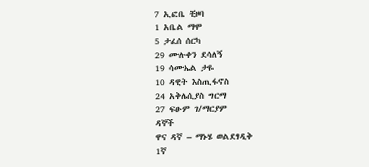7 ኢፎቤ ቺዞባ
1 አቤል ማሞ
5 ታፈሰ ሰርካ
29 ሙሉቀን ደሳለኝ
19 ሳሙኤል ታዬ
10 ዳዊት እስጢፋኖስ
24 አቅሌሲያስ ግርማ
27 ፍፁም ገ/ማርያም
ዳኞች
ዋና ዳኛ – ማኑሄ ወልደፃዲቅ
1ኛ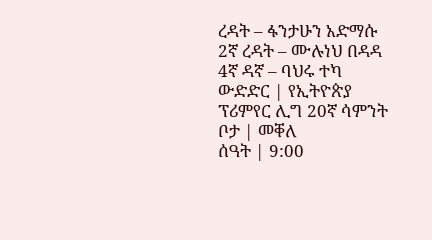ረዳት – ፋንታሁን አድማሱ
2ኛ ረዳት – ሙሉነህ በዳዳ
4ኛ ዳኛ – ባህሩ ተካ
ውድድር | የኢትዮጵያ ፕሪምየር ሊግ 20ኛ ሳምንት
ቦታ | መቐለ
ሰዓት | 9:00